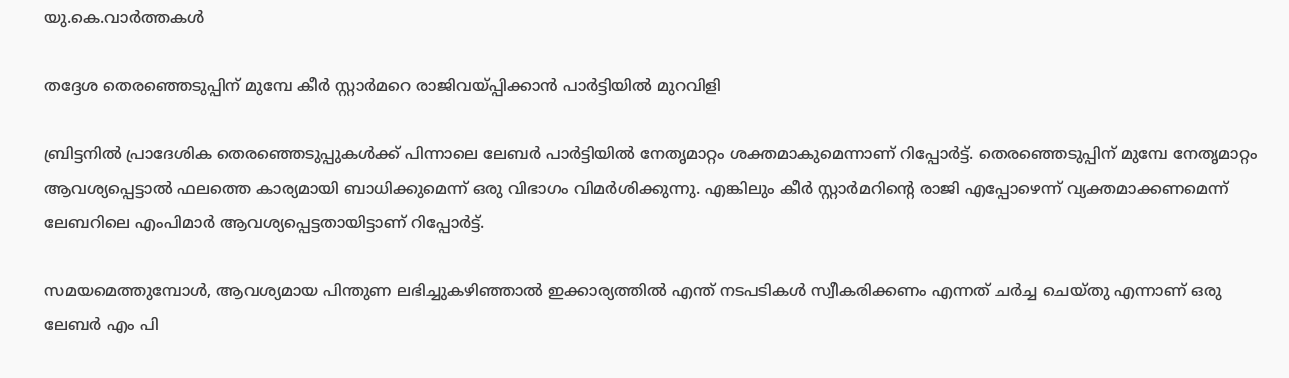യു.കെ.വാര്‍ത്തകള്‍

തദ്ദേശ തെരഞ്ഞെടുപ്പിന് മുമ്പേ കീര്‍ സ്റ്റാര്‍മറെ രാജിവയ്പ്പിക്കാന്‍ പാര്‍ട്ടിയില്‍ മുറവിളി

ബ്രിട്ടനില്‍ പ്രാദേശിക തെരഞ്ഞെടുപ്പുകള്‍ക്ക് പിന്നാലെ ലേബര്‍ പാര്‍ട്ടിയില്‍ നേതൃമാറ്റം ശക്തമാകുമെന്നാണ് റിപ്പോര്‍ട്ട്. തെരഞ്ഞെടുപ്പിന് മുമ്പേ നേതൃമാറ്റം ആവശ്യപ്പെട്ടാല്‍ ഫലത്തെ കാര്യമായി ബാധിക്കുമെന്ന് ഒരു വിഭാഗം വിമര്‍ശിക്കുന്നു. എങ്കിലും കീര്‍ സ്റ്റാര്‍മറിന്റെ രാജി എപ്പോഴെന്ന് വ്യക്തമാക്കണമെന്ന് ലേബറിലെ എംപിമാര്‍ ആവശ്യപ്പെട്ടതായിട്ടാണ് റിപ്പോര്‍ട്ട്.

സമയമെത്തുമ്പോള്‍, ആവശ്യമായ പിന്തുണ ലഭിച്ചുകഴിഞ്ഞാല്‍ ഇക്കാര്യത്തില്‍ എന്ത് നടപടികള്‍ സ്വീകരിക്കണം എന്നത് ചര്‍ച്ച ചെയ്തു എന്നാണ് ഒരു ലേബര്‍ എം പി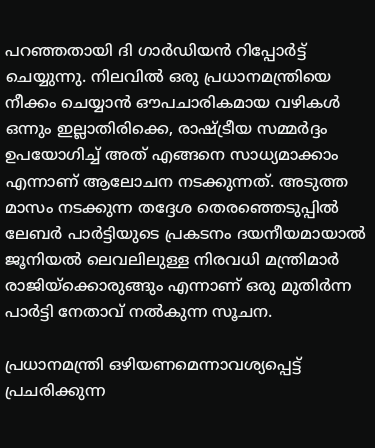പറഞ്ഞതായി ദി ഗാര്‍ഡിയന്‍ റിപ്പോര്‍ട്ട് ചെയ്യുന്നു. നിലവില്‍ ഒരു പ്രധാനമന്ത്രിയെ നീക്കം ചെയ്യാന്‍ ഔപചാരികമായ വഴികള്‍ ഒന്നും ഇല്ലാതിരിക്കെ, രാഷ്ട്രീയ സമ്മര്‍ദ്ദം ഉപയോഗിച്ച് അത് എങ്ങനെ സാധ്യമാക്കാം എന്നാണ് ആലോചന നടക്കുന്നത്. അടുത്ത മാസം നടക്കുന്ന തദ്ദേശ തെരഞ്ഞെടുപ്പില്‍ ലേബര്‍ പാര്‍ട്ടിയുടെ പ്രകടനം ദയനീയമായാല്‍ ജൂനിയല്‍ ലെവലിലുള്ള നിരവധി മന്ത്രിമാര്‍ രാജിയ്‌ക്കൊരുങ്ങും എന്നാണ് ഒരു മുതിര്‍ന്ന പാര്‍ട്ടി നേതാവ് നല്‍കുന്ന സൂചന.

പ്രധാനമന്ത്രി ഒഴിയണമെന്നാവശ്യപ്പെട്ട് പ്രചരിക്കുന്ന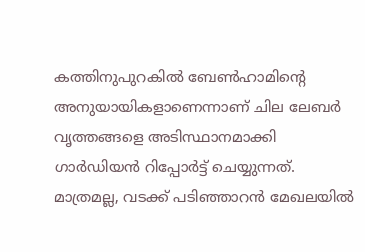കത്തിനുപുറകില്‍ ബേണ്‍ഹാമിന്റെ അനുയായികളാണെന്നാണ് ചില ലേബര്‍ വൃത്തങ്ങളെ അടിസ്ഥാനമാക്കി ഗാര്‍ഡിയന്‍ റിപ്പോര്‍ട്ട് ചെയ്യുന്നത്. മാത്രമല്ല, വടക്ക് പടിഞ്ഞാറന്‍ മേഖലയില്‍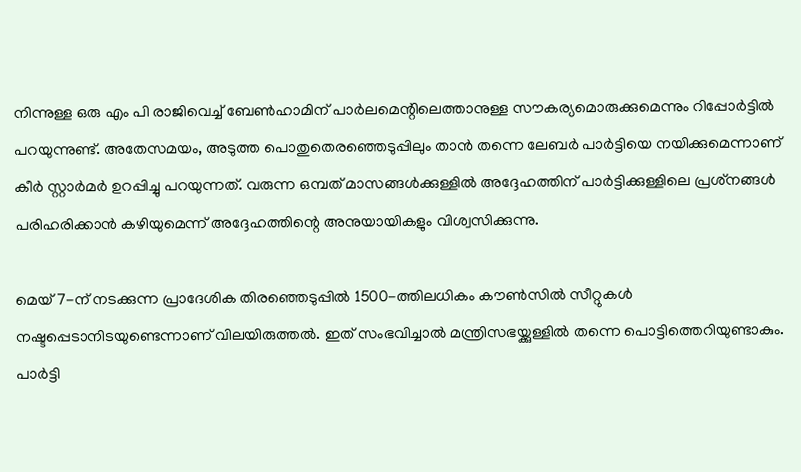നിന്നുള്ള ഒരു എം പി രാജിവെച്ച് ബേണ്‍ഹാമിന് പാര്‍ലമെന്റിലെത്താനുള്ള സൗകര്യമൊരുക്കുമെന്നും റിപ്പോര്‍ട്ടില്‍ പറയുന്നുണ്ട്. അതേസമയം, അടുത്ത പൊതുതെരഞ്ഞെടുപ്പിലും താന്‍ തന്നെ ലേബര്‍ പാര്‍ട്ടിയെ നയിക്കുമെന്നാണ് കീര്‍ സ്റ്റാര്‍മര്‍ ഉറപ്പിച്ചു പറയുന്നത്. വരുന്ന ഒമ്പത് മാസങ്ങള്‍ക്കുള്ളില്‍ അദ്ദേഹത്തിന് പാര്‍ട്ടിക്കുള്ളിലെ പ്രശ്‌നങ്ങള്‍ പരിഹരിക്കാന്‍ കഴിയുമെന്ന് അദ്ദേഹത്തിന്റെ അനുയായികളും വിശ്വസിക്കുന്നു.

മെയ് 7-ന് നടക്കുന്ന പ്രാദേശിക തിരഞ്ഞെടുപ്പില്‍ 1500-ത്തിലധികം കൗണ്‍സില്‍ സീറ്റുകള്‍ നഷ്ടപ്പെടാനിടയുണ്ടെന്നാണ് വിലയിരുത്തല്‍. ഇത് സംഭവിച്ചാല്‍ മന്ത്രിസഭയ്ക്കുള്ളില്‍ തന്നെ പൊട്ടിത്തെറിയുണ്ടാകും. പാര്‍ട്ടി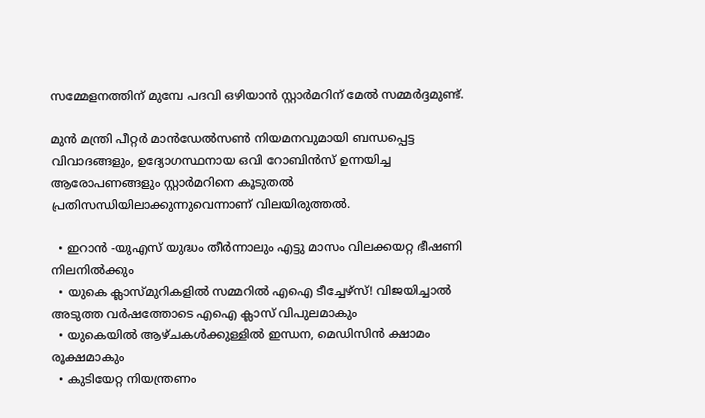സമ്മേളനത്തിന് മുമ്പേ പദവി ഒഴിയാന്‍ സ്റ്റാര്‍മറിന് മേല്‍ സമ്മര്‍ദ്ദമുണ്ട്.

മുന്‍ മന്ത്രി പീറ്റര്‍ മാന്‍ഡേല്‍സണ്‍ നിയമനവുമായി ബന്ധപ്പെട്ട വിവാദങ്ങളും, ഉദ്യോഗസ്ഥനായ ഒവി റോബിന്‍സ് ഉന്നയിച്ച ആരോപണങ്ങളും സ്റ്റാര്‍മറിനെ കൂടുതല്‍ പ്രതിസന്ധിയിലാക്കുന്നുവെന്നാണ് വിലയിരുത്തല്‍.

  • ഇറാന്‍ -യുഎസ് യുദ്ധം തീര്‍ന്നാലും എട്ടു മാസം വിലക്കയറ്റ ഭീഷണി നിലനില്‍ക്കും
  • യുകെ ക്ലാസ്മുറികളില്‍ സമ്മറില്‍ എഐ ടീച്ചേഴ്‌സ്! വിജയിച്ചാല്‍ അടുത്ത വര്‍ഷത്തോടെ എഐ ക്ലാസ് വിപുലമാകും
  • യുകെയില്‍ ആഴ്ചകള്‍ക്കുള്ളില്‍ ഇന്ധന, മെഡിസിന്‍ ക്ഷാമം രൂക്ഷമാകും
  • കുടിയേറ്റ നിയന്ത്രണം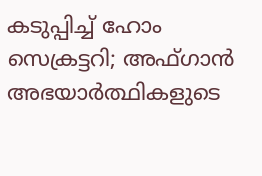കടുപ്പിച്ച് ഹോം സെക്രട്ടറി; അഫ്ഗാന്‍ അഭയാര്‍ത്ഥികളുടെ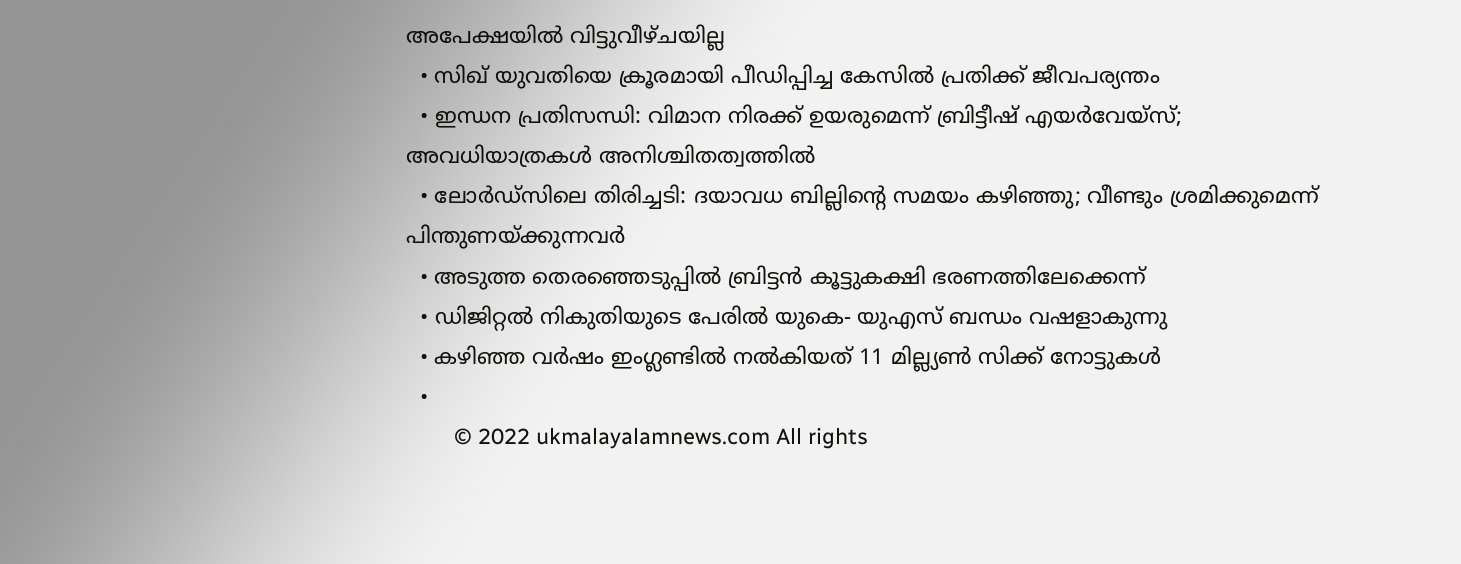അപേക്ഷയില്‍ വിട്ടുവീഴ്ചയില്ല
  • സിഖ് യുവതിയെ ക്രൂരമായി പീഡിപ്പിച്ച കേസില്‍ പ്രതിക്ക് ജീവപര്യന്തം
  • ഇന്ധന പ്രതിസന്ധി: വിമാന നിരക്ക് ഉയരുമെന്ന് ബ്രിട്ടീഷ് എയര്‍വേയ്‌സ്; അവധിയാത്രകള്‍ അനിശ്ചിതത്വത്തില്‍
  • ലോര്‍ഡ്‌സിലെ തിരിച്ചടി: ദയാവധ ബില്ലിന്റെ സമയം കഴിഞ്ഞു; വീണ്ടും ശ്രമിക്കുമെന്ന് പിന്തുണയ്ക്കുന്നവര്‍
  • അടുത്ത തെരഞ്ഞെടുപ്പില്‍ ബ്രിട്ടന്‍ കൂട്ടുകക്ഷി ഭരണത്തിലേക്കെന്ന്
  • ഡിജിറ്റല്‍ നികുതിയുടെ പേരില്‍ യുകെ- യുഎസ് ബന്ധം വഷളാകുന്നു
  • കഴിഞ്ഞ വര്‍ഷം ഇംഗ്ലണ്ടില്‍ നല്‍കിയത് 11 മില്ല്യണ്‍ സിക്ക് നോട്ടുകള്‍
  •
        © 2022 ukmalayalamnews.com All rights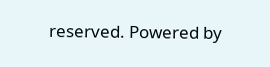reserved. Powered by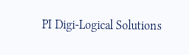PI Digi-Logical Solutions